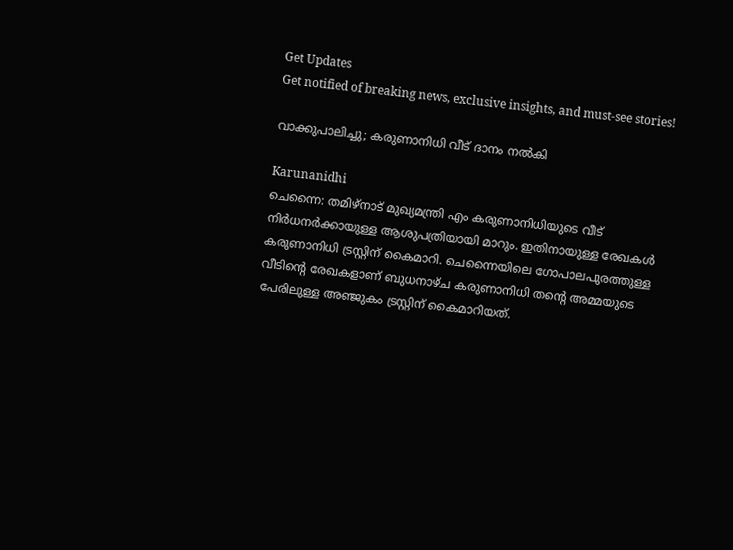Get Updates
Get notified of breaking news, exclusive insights, and must-see stories!

വാക്കുപാലിച്ചു; കരുണാനിധി വീട് ദാനം നല്‍കി

Karunanidhi
ചെന്നൈ: തമിഴ്‌നാട് മുഖ്യമന്ത്രി എം കരുണാനിധിയുടെ വീട് നിര്‍ധനര്‍ക്കായുള്ള ആശുപത്രിയായി മാറും. ഇതിനായുള്ള രേഖകള്‍ കരുണാനിധി ട്രസ്റ്റിന് കൈമാറി. ചെന്നൈയിലെ ഗോപാലപുരത്തുള്ള വീടിന്റെ രേഖകളാണ് ബുധനാഴ്ച കരുണാനിധി തന്റെ അമ്മയുടെ പേരിലുള്ള അഞ്ജുകം ട്രസ്റ്റിന് കൈമാറിയത്.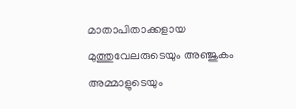മാതാപിതാക്കളായ മുത്തുവേലരുടെയും അഞ്ജുകം അമ്മാളുടെയും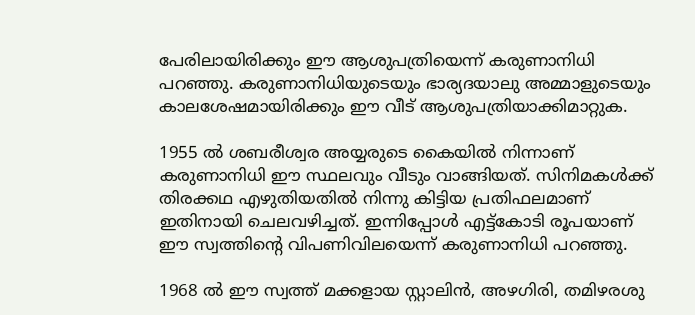പേരിലായിരിക്കും ഈ ആശുപത്രിയെന്ന് കരുണാനിധി പറഞ്ഞു. കരുണാനിധിയുടെയും ഭാര്യദയാലു അമ്മാളുടെയും കാലശേഷമായിരിക്കും ഈ വീട് ആശുപത്രിയാക്കിമാറ്റുക.

1955 ല്‍ ശബരീശ്വര അയ്യരുടെ കൈയില്‍ നിന്നാണ് കരുണാനിധി ഈ സ്ഥലവും വീടും വാങ്ങിയത്. സിനിമകള്‍ക്ക് തിരക്കഥ എഴുതിയതില്‍ നിന്നു കിട്ടിയ പ്രതിഫലമാണ് ഇതിനായി ചെലവഴിച്ചത്. ഇന്നിപ്പോള്‍ എട്ട്‌കോടി രൂപയാണ് ഈ സ്വത്തിന്റെ വിപണിവിലയെന്ന് കരുണാനിധി പറഞ്ഞു.

1968 ല്‍ ഈ സ്വത്ത് മക്കളായ സ്റ്റാലിന്‍, അഴഗിരി, തമിഴരശു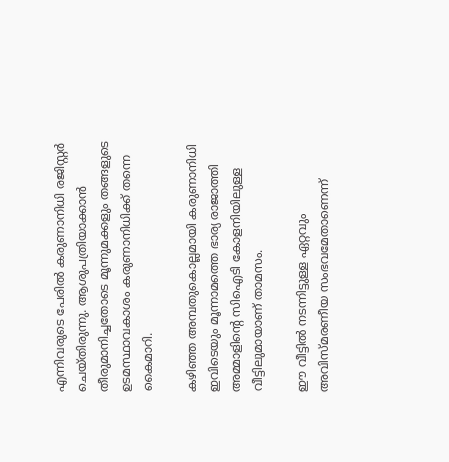എന്നിവരുടെ പേരില്‍ കരുണാനിധി രജിസ്റ്റര്‍ ചെയ്തിരുന്നു. ആശുപത്രിയാക്കാന്‍ തീരുമാനിച്ചതോടെ മൂന്നുമക്കളും തങ്ങളുടെ ഉടമസ്ഥാവകാശം കരുണാനിധിക്ക് തന്നെ കൈമാറി.

കഴിഞ്ഞ അമ്പതുകൊല്ലമായി കരുണാനിധി ഇവിടെയും മൂന്നാമത്തെ ഭാര്യ രാജാത്തി അമ്മാളിന്റെ സിഐടി കോളനിയിലുള്ള വീട്ടിലുമായാണ് താമസം.

ഈ വീട്ടില്‍ നടന്നിട്ടുള്ള ഏറ്റവും അവിസ്മരണീയ സംഭവമേതാണെന്ന്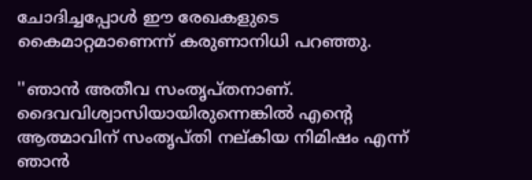ചോദിച്ചപ്പോള്‍ ഈ രേഖകളുടെ കൈമാറ്റമാണെന്ന് കരുണാനിധി പറഞ്ഞു.

''ഞാന്‍ അതീവ സംതൃപ്തനാണ്. ദൈവവിശ്വാസിയായിരുന്നെങ്കില്‍ എന്റെ ആത്മാവിന് സംതൃപ്തി നല്കിയ നിമിഷം എന്ന് ഞാന്‍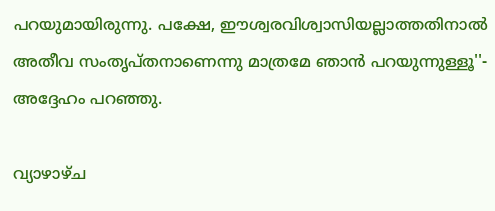പറയുമായിരുന്നു. പക്ഷേ, ഈശ്വരവിശ്വാസിയല്ലാത്തതിനാല്‍ അതീവ സംതൃപ്തനാണെന്നു മാത്രമേ ഞാന്‍ പറയുന്നുള്ളൂ''- അദ്ദേഹം പറഞ്ഞു.

വ്യാഴാഴ്ച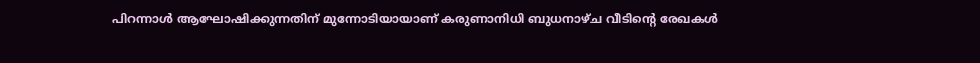പിറന്നാള്‍ ആഘോഷിക്കുന്നതിന് മുന്നോടിയായാണ് കരുണാനിധി ബുധനാഴ്ച വീടിന്റെ രേഖകള്‍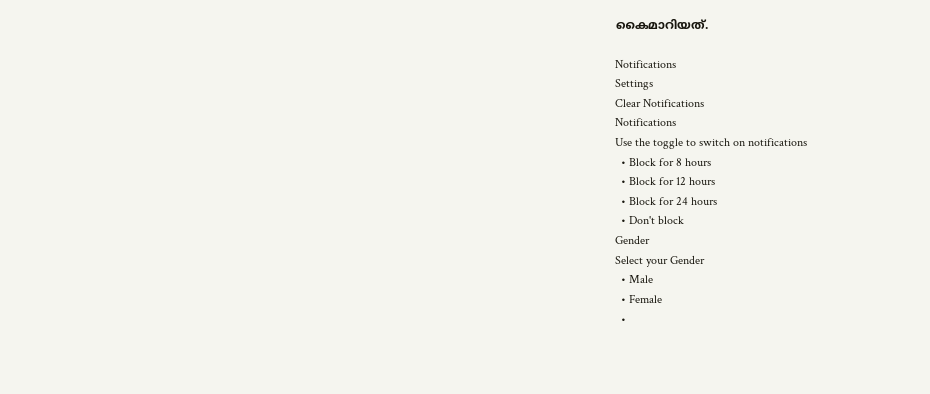കൈമാറിയത്.

Notifications
Settings
Clear Notifications
Notifications
Use the toggle to switch on notifications
  • Block for 8 hours
  • Block for 12 hours
  • Block for 24 hours
  • Don't block
Gender
Select your Gender
  • Male
  • Female
  •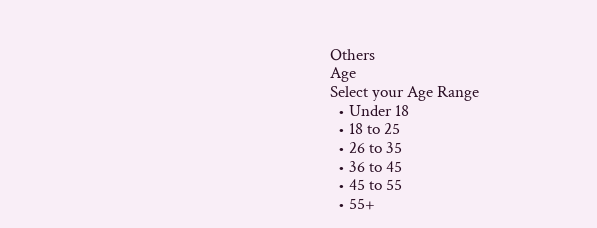Others
Age
Select your Age Range
  • Under 18
  • 18 to 25
  • 26 to 35
  • 36 to 45
  • 45 to 55
  • 55+